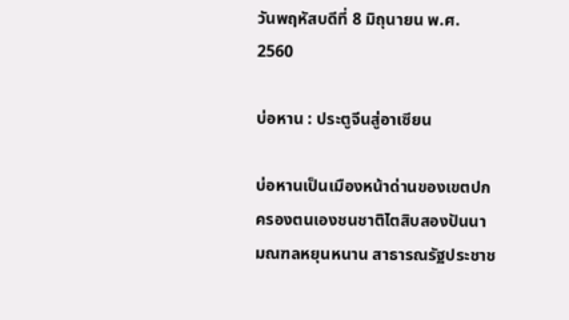วันพฤหัสบดีที่ 8 มิถุนายน พ.ศ. 2560

บ่อหาน : ประตูจีนสู่อาเซียน

บ่อหานเป็นเมืองหน้าด่านของเขตปกครองตนเองชนชาติไตสิบสองปันนา มณฑลหยุนหนาน สาธารณรัฐประชาช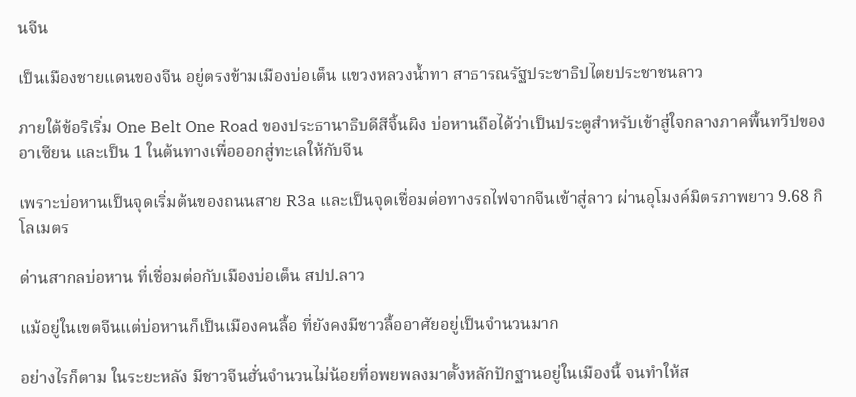นจีน

เป็นเมืองชายแดนของจีน อยู่ตรงข้ามเมืองบ่อเต็น แขวงหลวงน้ำทา สาธารณรัฐประชาธิปไตยประชาชนลาว

ภายใต้ข้อริเริ่ม One Belt One Road ของประธานาธิบดีสีจิ้นผิง บ่อหานถือได้ว่าเป็นประตูสำหรับเข้าสู่ใจกลางภาคพื้นทวีปของอาเซียน และเป็น 1 ในต้นทางเพื่อออกสู่ทะเลให้กับจีน

เพราะบ่อหานเป็นจุดเริ่มต้นของถนนสาย R3a และเป็นจุดเชื่อมต่อทางรถไฟจากจีนเข้าสู่ลาว ผ่านอุโมงค์มิตรภาพยาว 9.68 กิโลเมตร

ด่านสากลบ่อหาน ที่เชื่อมต่อกับเมืองบ่อเต็น สปป.ลาว

แม้อยู่ในเขตจีนแต่บ่อหานก็เป็นเมืองคนลื้อ ที่ยังคงมีชาวลื้ออาศัยอยู่เป็นจำนวนมาก

อย่างไรก็ตาม ในระยะหลัง มีชาวจีนฮั่นจำนวนไม่น้อยที่อพยพลงมาตั้งหลักปักฐานอยู่ในเมืองนี้ จนทำให้ส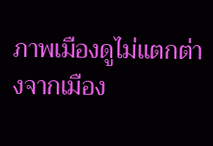ภาพเมืองดูไม่แตกต่างจากเมือง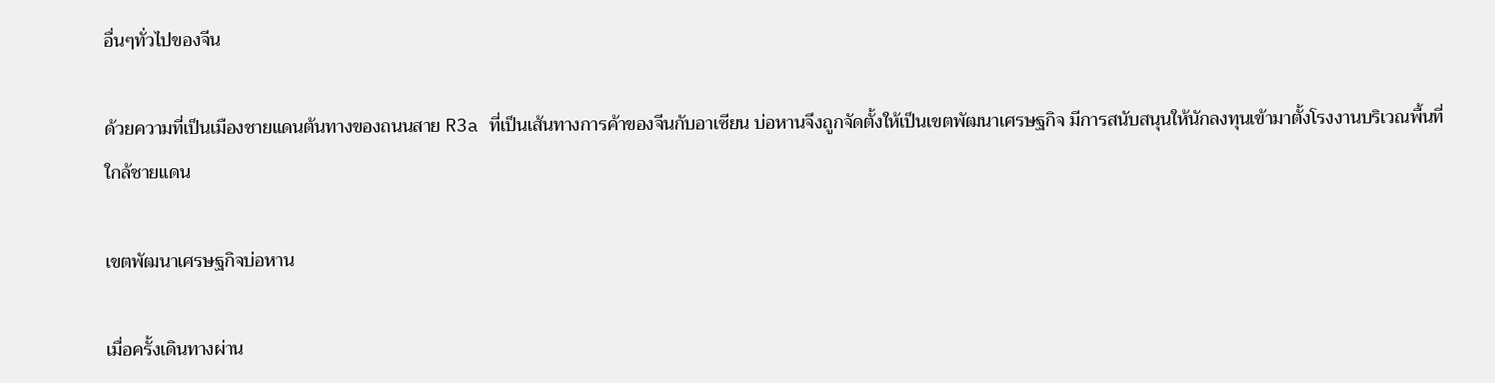อื่นๆทั่วไปของจีน

ด้วยความที่เป็นเมืองชายแดนต้นทางของถนนสาย R3a ที่เป็นเส้นทางการค้าของจีนกับอาเซียน บ่อหานจึงถูกจัดตั้งให้เป็นเขตพัฒนาเศรษฐกิจ มีการสนับสนุนให้นักลงทุนเข้ามาตั้งโรงงานบริเวณพื้นที่ใกล้ชายแดน

เขตพัฒนาเศรษฐกิจบ่อหาน

เมื่อครั้งเดินทางผ่าน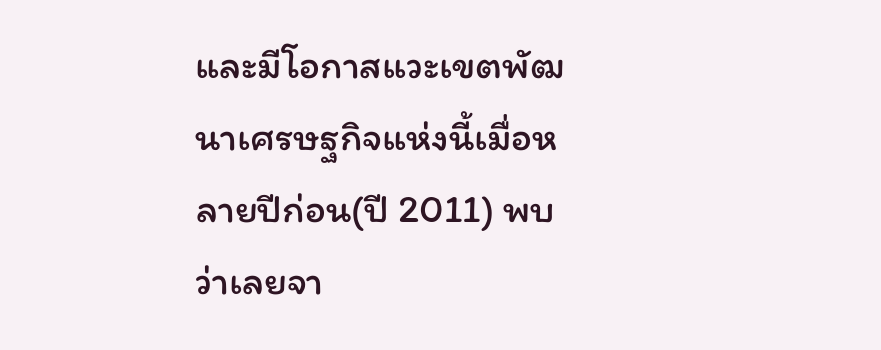และมีโอกาสแวะเขตพัฒนาเศรษฐกิจแห่งนี้เมื่อหลายปีก่อน(ปี 2011) พบว่าเลยจา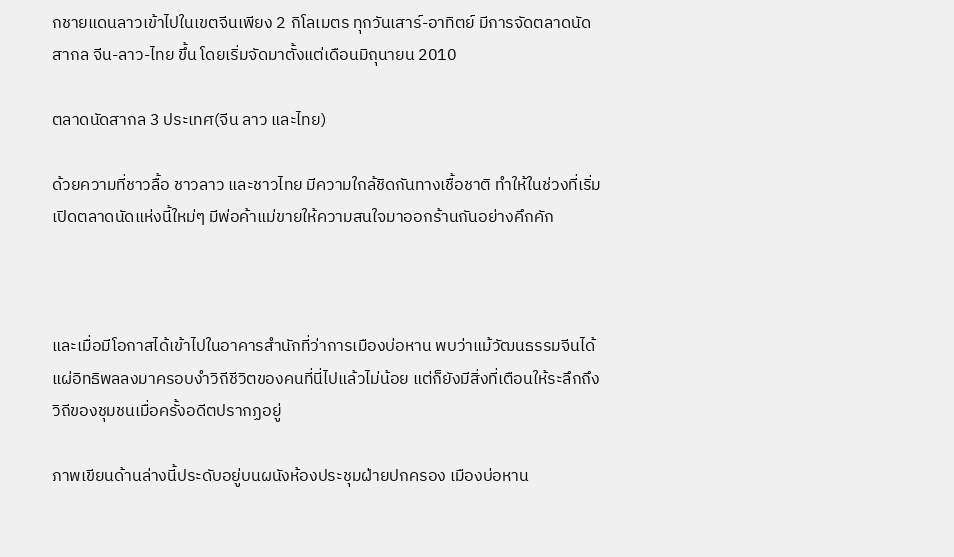กชายแดนลาวเข้าไปในเขตจีนเพียง 2 กิโลเมตร ทุกวันเสาร์-อาทิตย์ มีการจัดตลาดนัดสากล จีน-ลาว-ไทย ขึ้น โดยเริ่มจัดมาตั้งแต่เดือนมิถุนายน 2010

ตลาดนัดสากล 3 ประเทศ(จีน ลาว และไทย)

ด้วยความที่ชาวลื้อ ชาวลาว และชาวไทย มีความใกล้ชิดกันทางเชื้อชาติ ทำให้ในช่วงที่เริ่มเปิดตลาดนัดแห่งนี้ใหม่ๆ มีพ่อค้าแม่ขายให้ความสนใจมาออกร้านกันอย่างคึกคัก



และเมื่อมีโอกาสได้เข้าไปในอาคารสำนักที่ว่าการเมืองบ่อหาน พบว่าแม้วัฒนธรรมจีนได้แผ่อิทธิพลลงมาครอบงำวิถีชีวิตของคนที่นี่ไปแล้วไม่น้อย แต่ก็ยังมีสิ่งที่เตือนให้ระลึกถึงวิถีของชุมชนเมื่อครั้งอดีตปรากฏอยู่

ภาพเขียนด้านล่างนี้ประดับอยู่บนผนังห้องประชุมฝ่ายปกครอง เมืองบ่อหาน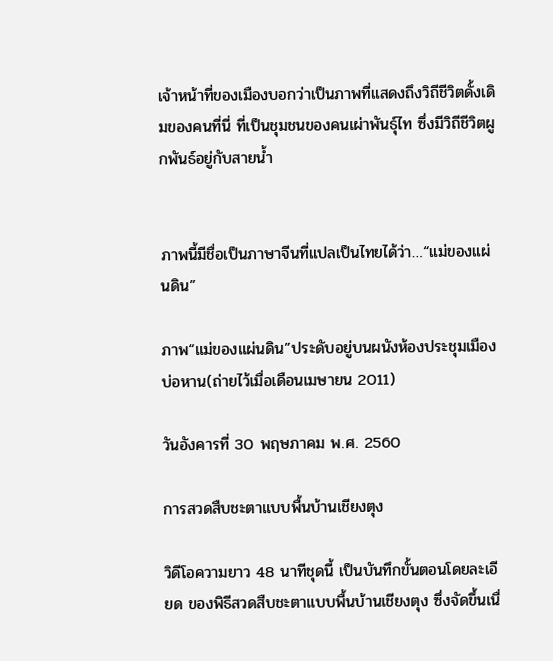เจ้าหน้าที่ของเมืองบอกว่าเป็นภาพที่แสดงถึงวิถีชีวิตดั้งเดิมของคนที่นี่ ที่เป็นชุมชนของคนเผ่าพันธุ์ไท ซึ่งมีวิถีชีวิตผูกพันธ์อยู่กับสายน้ำ


ภาพนี้มีชื่อเป็นภาษาจีนที่แปลเป็นไทยได้ว่า…“แม่ของแผ่นดิน”

ภาพ“แม่ของแผ่นดิน”ประดับอยู่บนผนังห้องประชุมเมืองบ่อหาน(ถ่ายไว้เมื่อเดือนเมษายน 2011)

วันอังคารที่ 30 พฤษภาคม พ.ศ. 2560

การสวดสืบชะตาแบบพื้นบ้านเชียงตุง

วิดีโอความยาว 48 นาทีชุดนี้ เป็นบันทึกขั้นตอนโดยละเอียด ของพิธีสวดสืบชะตาแบบพื้นบ้านเชียงตุง ซึ่งจัดขึ้นเนื่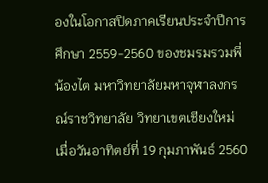องในโอกาสปิดภาคเรียนประจำปีการศึกษา 2559-2560 ของชมรมรวมพี่น้องไต มหาวิทยาลัยมหาจุฬาลงกรณ์ราชวิทยาลัย วิทยาเขตเชียงใหม่ เมื่อวันอาทิตย์ที่ 19 กุมภาพันธ์ 2560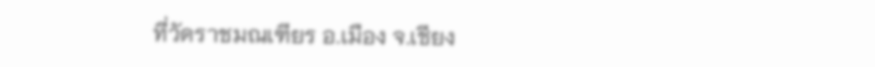ที่วัดราชมณเฑียร อ.เมือง จ.เชียง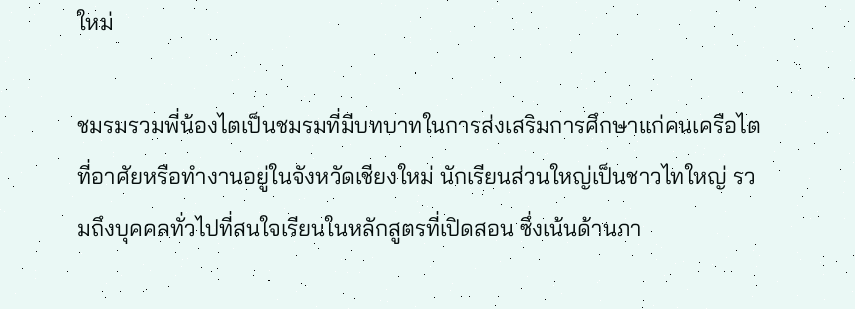ใหม่

ชมรมรวมพี่น้องไตเป็นชมรมที่มีบทบาทในการส่งเสริมการศึกษาแก่คนเครือไต ที่อาศัยหรือทำงานอยู่ในจังหวัดเชียงใหม่ นักเรียนส่วนใหญ่เป็นชาวไทใหญ่ รวมถึงบุคคลทั่วไปที่สนใจเรียนในหลักสูตรที่เปิดสอน ซึ่งเน้นด้านภา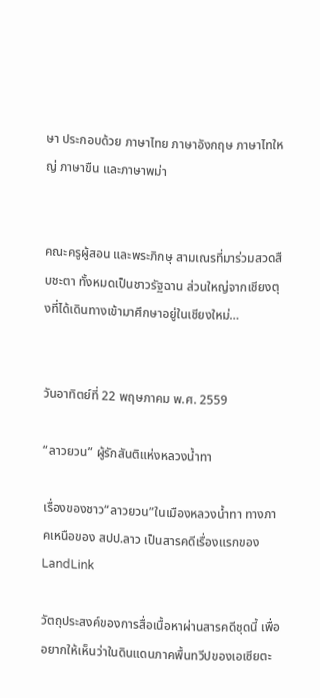ษา ประกอบด้วย ภาษาไทย ภาษาอังกฤษ ภาษาไทใหญ่ ภาษาขืน และภาษาพม่า


คณะครูผู้สอน และพระภิกษุ สามเณรที่มาร่วมสวดสืบชะตา ทั้งหมดเป็นชาวรัฐฉาน ส่วนใหญ่จากเชียงตุงที่ได้เดินทางเข้ามาศึกษาอยู่ในเชียงใหม่…


วันอาทิตย์ที่ 22 พฤษภาคม พ.ศ. 2559

“ลาวยวน” ผู้รักสันติแห่งหลวงน้ำทา

เรื่องของชาว“ลาวยวน”ในเมืองหลวงน้ำทา ทางภาคเหนือของ สปป.ลาว เป็นสารคดีเรื่องแรกของ LandLink

วัตถุประสงค์ของการสื่อเนื้อหาผ่านสารคดีชุดนี้ เพื่ออยากให้เห็นว่าในดินแดนภาคพื้นทวีปของเอเซียตะ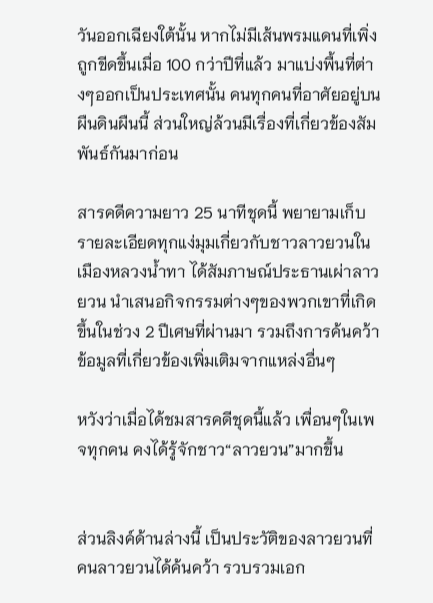วันออกเฉียงใต้นั้น หากไม่มีเส้นพรมแดนที่เพิ่งถูกขีดขึ้นเมื่อ 100 กว่าปีที่แล้ว มาแบ่งพื้นที่ต่างๆออกเป็นประเทศนั้น คนทุกคนที่อาศัยอยู่บนผืนดินผืนนี้ ส่วนใหญ่ล้วนมีเรื่องที่เกี่ยวข้องสัมพันธ์กันมาก่อน

สารคดีความยาว 25 นาทีชุดนี้ พยายามเก็บรายละเอียดทุกแง่มุมเกี่ยวกับชาวลาวยวนในเมืองหลวงน้ำทา ได้สัมภาษณ์ประธานเผ่าลาวยวน นำเสนอกิจกรรมต่างๆของพวกเขาที่เกิดขึ้นในช่วง 2 ปีเศษที่ผ่านมา รวมถึงการค้นคว้าข้อมูลที่เกี่ยวข้องเพิ่มเติมจากแหล่งอื่นๆ

หวังว่าเมื่อได้ชมสารคดีชุดนี้แล้ว เพื่อนๆในเพจทุกคน คงได้รู้จักชาว“ลาวยวน”มากขึ้น


ส่วนลิงค์ด้านล่างนี้ เป็นประวัติของลาวยวนที่คนลาวยวนได้ค้นคว้า รวบรวมเอก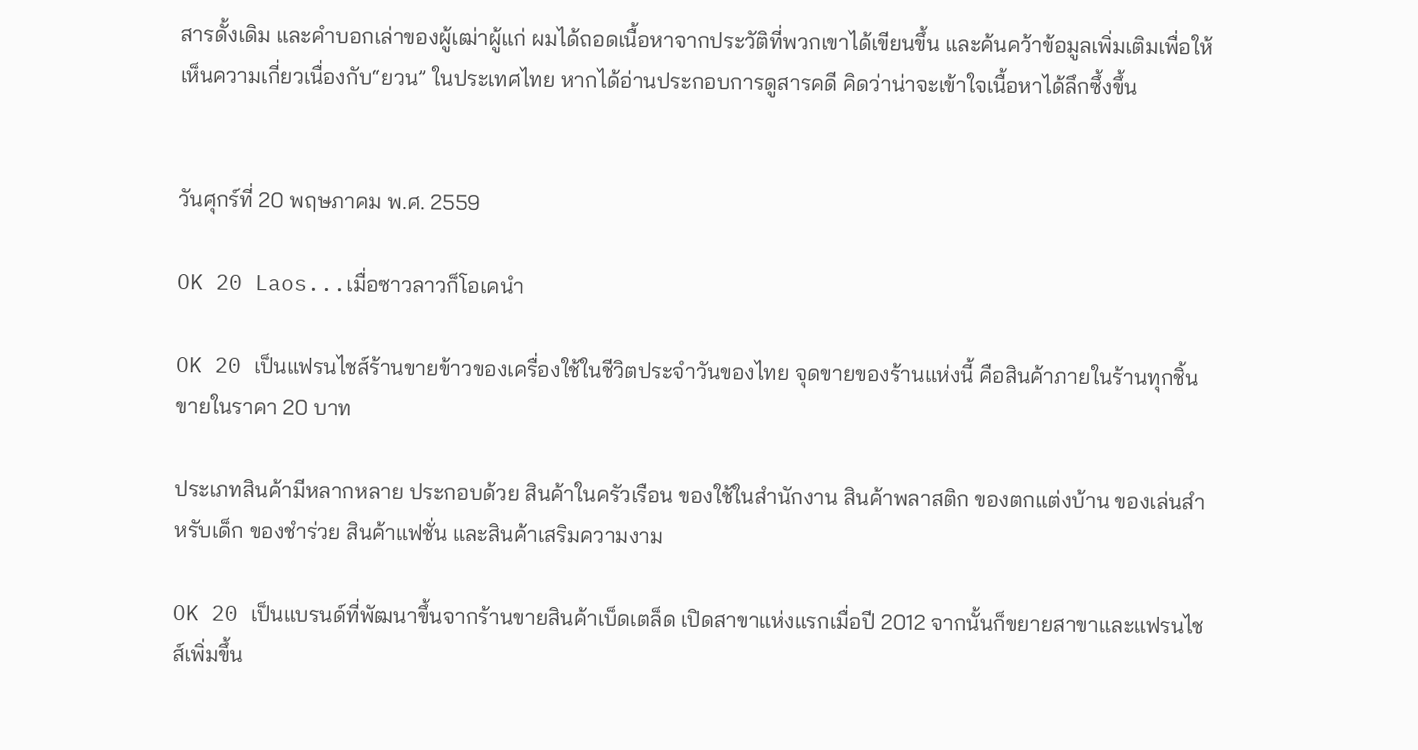สารดั้งเดิม และคำบอกเล่าของผู้เฒ่าผู้แก่ ผมได้ถอดเนื้อหาจากประวัติที่พวกเขาได้เขียนขึ้น และค้นคว้าข้อมูลเพิ่มเติมเพื่อให้เห็นความเกี่ยวเนื่องกับ“ยวน” ในประเทศไทย หากได้อ่านประกอบการดูสารคดี คิดว่าน่าจะเข้าใจเนื้อหาได้ลึกซึ้งขึ้น


วันศุกร์ที่ 20 พฤษภาคม พ.ศ. 2559

OK 20 Laos...เมื่อซาวลาวก็โอเคนำ

OK 20 เป็นแฟรนไชส์ร้านขายข้าวของเครื่องใช้ในชีวิตประจำวันของไทย จุดขายของร้านแห่งนี้ คือสินค้าภายในร้านทุกชิ้นขายในราคา 20 บาท

ประเภทสินค้ามีหลากหลาย ประกอบด้วย สินค้าในครัวเรือน ของใช้ในสำนักงาน สินค้าพลาสติก ของตกแต่งบ้าน ของเล่นสำหรับเด็ก ของชำร่วย สินค้าแฟชั่น และสินค้าเสริมความงาม

OK 20 เป็นแบรนด์ที่พัฒนาขึ้นจากร้านขายสินค้าเบ็ดเตล็ด เปิดสาขาแห่งแรกเมื่อปี 2012 จากนั้นก็ขยายสาขาและแฟรนไชส์เพิ่มขึ้น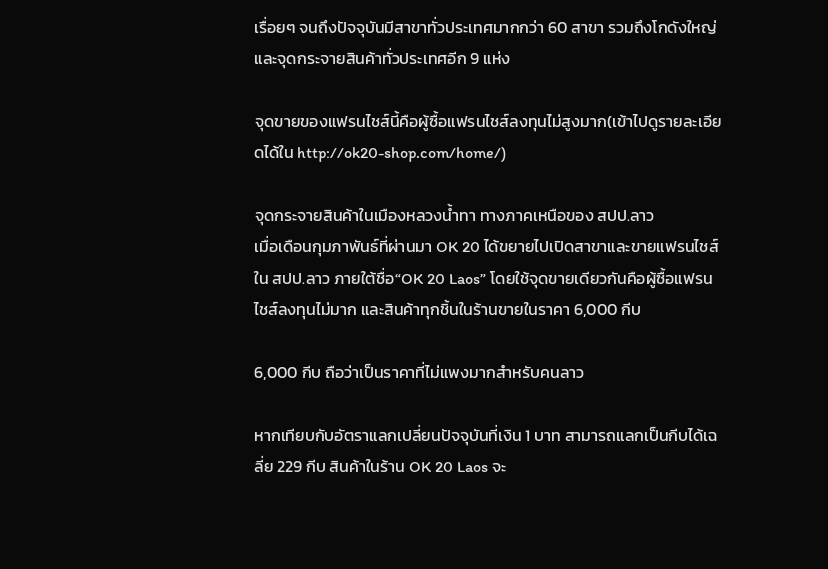เรื่อยๆ จนถึงปัจจุบันมีสาขาทั่วประเทศมากกว่า 60 สาขา รวมถึงโกดังใหญ่และจุดกระจายสินค้าทั่วประเทศอีก 9 แห่ง

จุดขายของแฟรนไชส์นี้คือผู้ซื้อแฟรนไชส์ลงทุนไม่สูงมาก(เข้าไปดูรายละเอียดได้ใน http://ok20-shop.com/home/)

จุดกระจายสินค้าในเมืองหลวงน้ำทา ทางภาคเหนือของ สปป.ลาว
เมื่อเดือนกุมภาพันธ์ที่ผ่านมา OK 20 ได้ขยายไปเปิดสาขาและขายแฟรนไชส์ใน สปป.ลาว ภายใต้ชื่อ“OK 20 Laos” โดยใช้จุดขายเดียวกันคือผู้ซื้อแฟรนไชส์ลงทุนไม่มาก และสินค้าทุกชิ้นในร้านขายในราคา 6,000 กีบ

6,000 กีบ ถือว่าเป็นราคาที่ไม่แพงมากสำหรับคนลาว

หากเทียบกับอัตราแลกเปลี่ยนปัจจุบันที่เงิน 1 บาท สามารถแลกเป็นกีบได้เฉลี่ย 229 กีบ สินค้าในร้าน OK 20 Laos จะ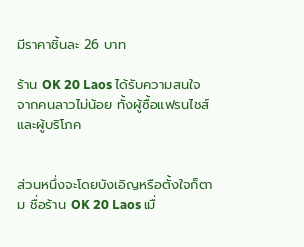มีราคาชิ้นละ 26 บาท

ร้าน OK 20 Laos ได้รับความสนใจจากคนลาวไม่น้อย ทั้งผู้ซื้อแฟรนไชส์และผู้บริโภค


ส่วนหนึ่งจะโดยบังเอิญหรือตั้งใจก็ตาม ชื่อร้าน OK 20 Laos เมื่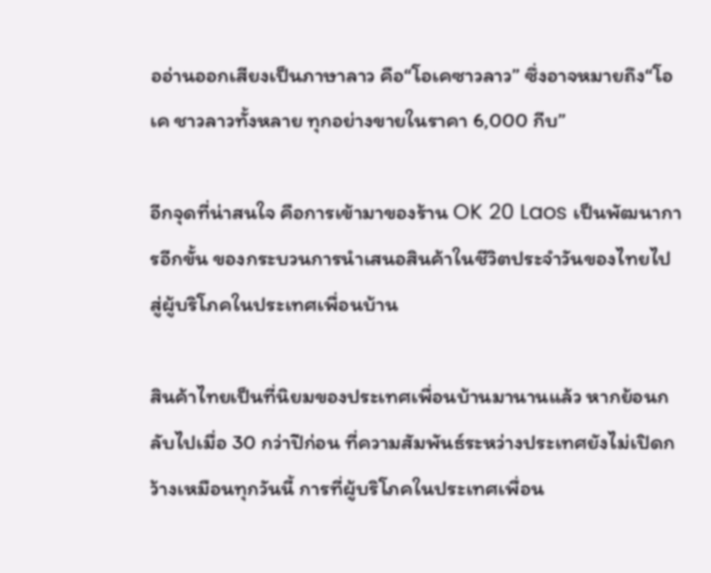ออ่านออกเสียงเป็นภาษาลาว คือ“โอเคซาวลาว” ซึ่งอาจหมายถึง“โอเค ชาวลาวทั้งหลาย ทุกอย่างขายในราคา 6,000 กีบ”

อีกจุดที่น่าสนใจ คือการเข้ามาของร้าน OK 20 Laos เป็นพัฒนาการอีกขั้น ของกระบวนการนำเสนอสินค้าในชีวิตประจำวันของไทยไปสู่ผู้บริโภคในประเทศเพื่อนบ้าน

สินค้าไทยเป็นที่นิยมของประเทศเพื่อนบ้านมานานแล้ว หากย้อนกลับไปเมื่อ 30 กว่าปีก่อน ที่ความสัมพันธ์ระหว่างประเทศยังไม่เปิดกว้างเหมือนทุกวันนี้ การที่ผู้บริโภคในประเทศเพื่อน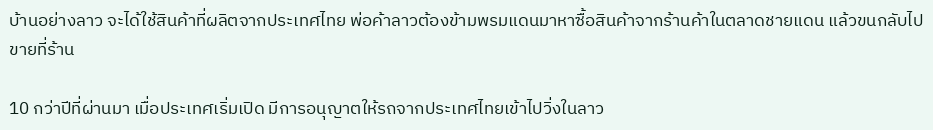บ้านอย่างลาว จะได้ใช้สินค้าที่ผลิตจากประเทศไทย พ่อค้าลาวต้องข้ามพรมแดนมาหาซื้อสินค้าจากร้านค้าในตลาดชายแดน แล้วขนกลับไปขายที่ร้าน

10 กว่าปีที่ผ่านมา เมื่อประเทศเริ่มเปิด มีการอนุญาตให้รถจากประเทศไทยเข้าไปวิ่งในลาว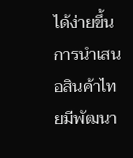ได้ง่ายขึ้น การนำเสนอสินค้าไทยมีพัฒนา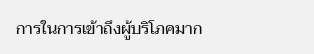การในการเข้าถึงผู้บริโภคมาก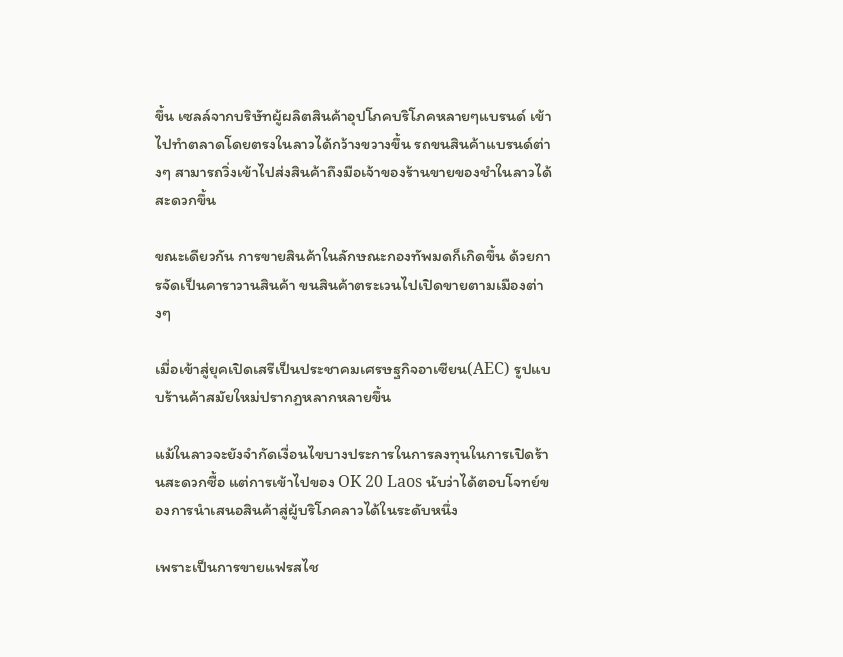ขึ้น เซลล์จากบริษัทผู้ผลิตสินค้าอุปโภคบริโภคหลายๆแบรนด์ เข้าไปทำตลาดโดยตรงในลาวได้กว้างขวางขึ้น รถขนสินค้าแบรนด์ต่างๆ สามารถวิ่งเข้าไปส่งสินค้าถึงมือเจ้าของร้านขายของชำในลาวได้สะดวกขึ้น

ขณะเดียวกัน การขายสินค้าในลักษณะกองทัพมดก็เกิดขึ้น ด้วยการจัดเป็นคาราวานสินค้า ขนสินค้าตระเวนไปเปิดขายตามเมืองต่างๆ

เมื่อเข้าสู่ยุคเปิดเสรีเป็นประชาคมเศรษฐกิจอาเซียน(AEC) รูปแบบร้านค้าสมัยใหม่ปรากฏหลากหลายขึ้น

แม้ในลาวจะยังจำกัดเงื่อนไขบางประการในการลงทุนในการเปิดร้านสะดวกซื้อ แต่การเข้าไปของ OK 20 Laos นับว่าได้ตอบโจทย์ของการนำเสนอสินค้าสู่ผู้บริโภคลาวได้ในระดับหนึ่ง

เพราะเป็นการขายแฟรสไช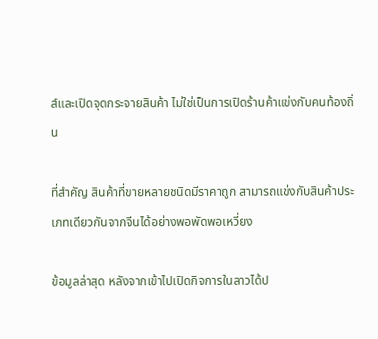ส์และเปิดจุดกระจายสินค้า ไม่ใช่เป็นการเปิดร้านค้าแข่งกับคนท้องถิ่น

ที่สำคัญ สินค้าที่ขายหลายชนิดมีราคาถูก สามารถแข่งกับสินค้าประเภทเดียวกันจากจีนได้อย่างพอพัดพอเหวี่ยง

ข้อมูลล่าสุด หลังจากเข้าไปเปิดกิจการในลาวได้ป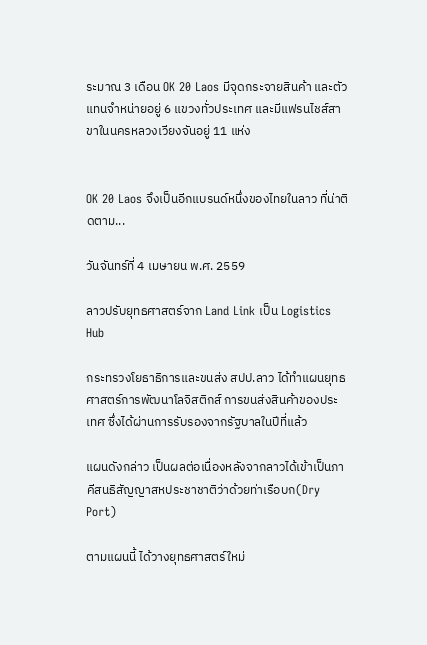ระมาณ 3 เดือน OK 20 Laos มีจุดกระจายสินค้า และตัวแทนจำหน่ายอยู่ 6 แขวงทั่วประเทศ และมีแฟรนไชส์สาขาในนครหลวงเวียงจันอยู่ 11 แห่ง


OK 20 Laos จึงเป็นอีกแบรนด์หนึ่งของไทยในลาว ที่น่าติดตาม...

วันจันทร์ที่ 4 เมษายน พ.ศ. 2559

ลาวปรับยุทธศาสตร์จาก Land Link เป็น Logistics Hub

กระทรวงโยธาธิการและขนส่ง สปป.ลาว ได้ทำแผนยุทธศาสตร์การพัฒนาโลจิสติกส์ การขนส่งสินค้าของประเทศ ซึ่งได้ผ่านการรับรองจากรัฐบาลในปีที่แล้ว

แผนดังกล่าว เป็นผลต่อเนื่องหลังจากลาวได้เข้าเป็นภาคีสนธิสัญญาสหประชาชาติว่าด้วยท่าเรือบก(Dry Port)

ตามแผนนี้ ได้วางยุทธศาสตร์ใหม่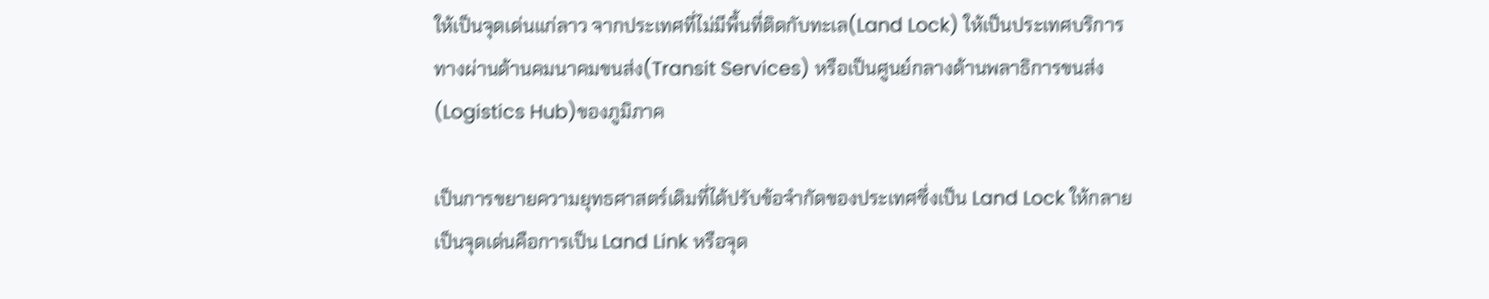ให้เป็นจุดเด่นแก่ลาว จากประเทศที่ไม่มีพื้นที่ติดกับทะเล(Land Lock) ให้เป็นประเทศบริการทางผ่านด้านคมนาคมขนส่ง(Transit Services) หรือเป็นศูนย์กลางด้านพลาธิการขนส่ง(Logistics Hub)ของภูมิภาค

เป็นการขยายความยุทธศาสตร์เดิมที่ได้ปรับข้อจำกัดของประเทศซึ่งเป็น Land Lock ให้กลายเป็นจุดเด่นคือการเป็น Land Link หรือจุด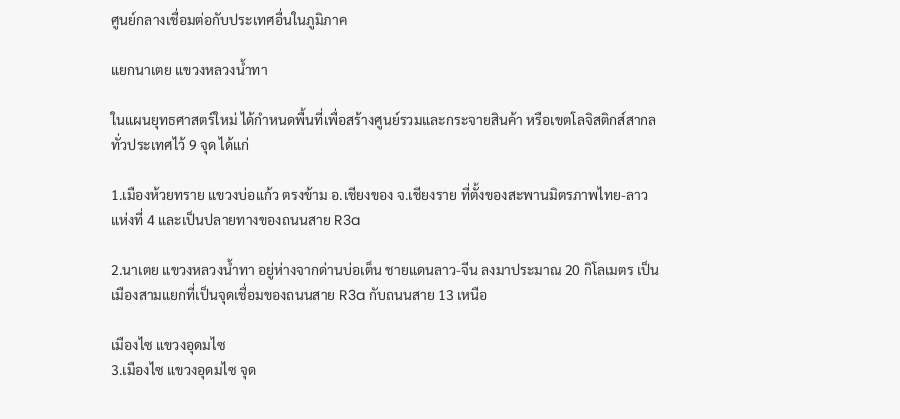ศูนย์กลางเชื่อมต่อกับประเทศอื่นในภูมิภาค

แยกนาเตย แขวงหลวงน้ำทา

ในแผนยุทธศาสตร์ใหม่ ได้กำหนดพื้นที่เพื่อสร้างศูนย์รวมและกระจายสินค้า หรือเขตโลจิสติกส์สากลทั่วประเทศไว้ 9 จุด ได้แก่

1.เมืองห้วยทราย แขวงบ่อแก้ว ตรงข้าม อ.เชียงของ จ.เชียงราย ที่ตั้งของสะพานมิตรภาพไทย-ลาว แห่งที่ 4 และเป็นปลายทางของถนนสาย R3a

2.นาเตย แขวงหลวงน้ำทา อยู่ห่างจากด่านบ่อเต็น ชายแดนลาว-จีน ลงมาประมาณ 20 กิโลเมตร เป็นเมืองสามแยกที่เป็นจุดเชื่อมของถนนสาย R3a กับถนนสาย 13 เหนือ

เมืองไซ แขวงอุดมไซ
3.เมืองไซ แขวงอุดมไซ จุด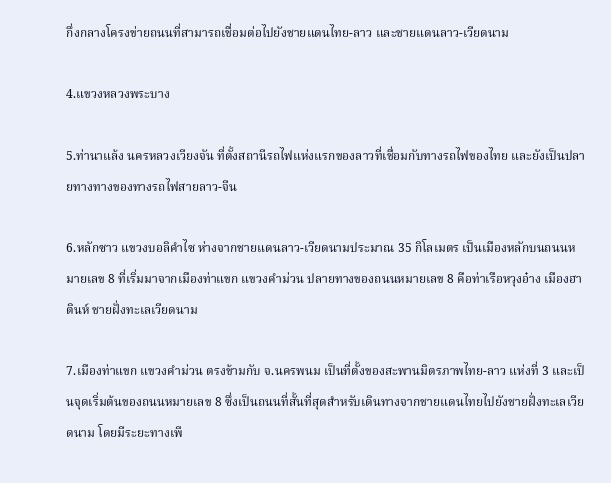กึ่งกลางโครงข่ายถนนที่สามารถเชื่อมต่อไปยังชายแดนไทย-ลาว และชายแดนลาว-เวียดนาม

4.แขวงหลวงพระบาง

5.ท่านาแล้ง นครหลวงเวียงจัน ที่ตั้งสถานีรถไฟแห่งแรกของลาวที่เชื่อมกับทางรถไฟของไทย และยังเป็นปลายทางทางของทางรถไฟสายลาว-จีน

6.หลักซาว แขวงบอลิคำไซ ห่างจากชายแดนลาว-เวียดนามประมาณ 35 กิโลเมตร เป็นเมืองหลักบนถนนหมายเลข 8 ที่เริ่มมาจากเมืองท่าแขก แขวงคำม่วน ปลายทางของถนนหมายเลข 8 คือท่าเรือหวุงอ๋าง เมืองฮาตินห์ ชายฝั่งทะเลเวียดนาม

7.เมืองท่าแขก แขวงคำม่วน ตรงข้ามกับ จ.นครพนม เป็นที่ตั้งของสะพานมิตรภาพไทย-ลาว แห่งที่ 3 และเป็นจุดเริ่มต้นของถนนหมายเลข 8 ซึ่งเป็นถนนที่สั้นที่สุดสำหรับเดินทางจากชายแดนไทยไปยังชายฝั่งทะเลเวียดนาม โดยมีระยะทางเพี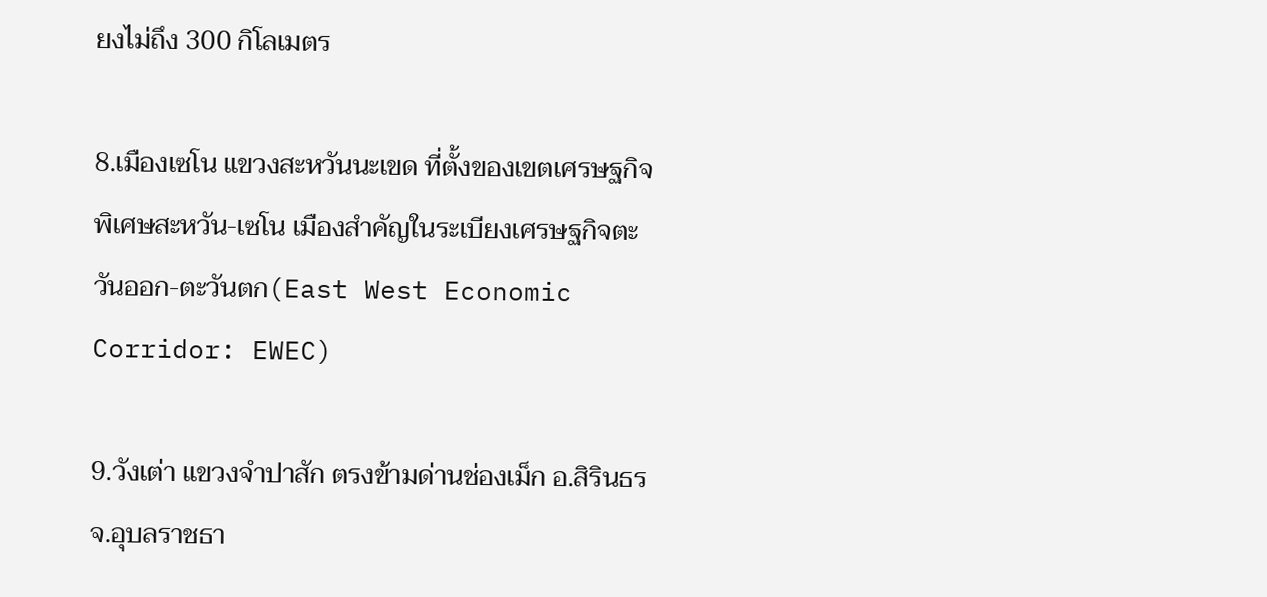ยงไม่ถึง 300 กิโลเมตร

8.เมืองเซโน แขวงสะหวันนะเขด ที่ตั้งของเขตเศรษฐกิจพิเศษสะหวัน-เซโน เมืองสำคัญในระเบียงเศรษฐกิจตะวันออก-ตะวันตก(East West Economic Corridor: EWEC)

9.วังเต่า แขวงจำปาสัก ตรงข้ามด่านช่องเม็ก อ.สิรินธร จ.อุบลราชธา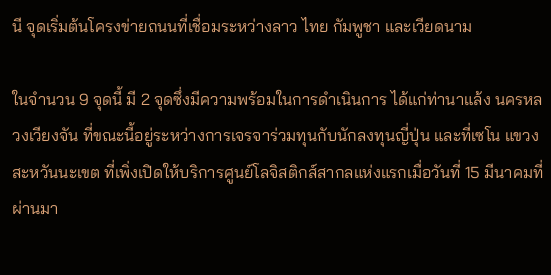นี จุดเริ่มต้นโครงข่ายถนนที่เชื่อมระหว่างลาว ไทย กัมพูชา และเวียดนาม

ในจำนวน 9 จุดนี้ มี 2 จุดซึ่งมีความพร้อมในการดำเนินการ ได้แก่ท่านาแล้ง นครหลวงเวียงจัน ที่ขณะนี้อยู่ระหว่างการเจรจาร่วมทุนกับนักลงทุนญี่ปุ่น และที่เซโน แขวงสะหวันนะเขต ที่เพิ่งเปิดให้บริการศูนย์โลจิสติกส์สากลแห่งแรกเมื่อวันที่ 15 มีนาคมที่ผ่านมา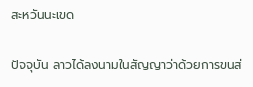สะหวันนะเขด

ปัจจุบัน ลาวได้ลงนามในสัญญาว่าด้วยการขนส่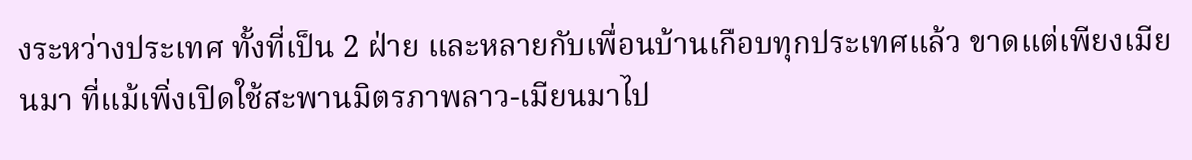งระหว่างประเทศ ทั้งที่เป็น 2 ฝ่าย และหลายกับเพื่อนบ้านเกือบทุกประเทศแล้ว ขาดแต่เพียงเมียนมา ที่แม้เพิ่งเปิดใช้สะพานมิตรภาพลาว-เมียนมาไป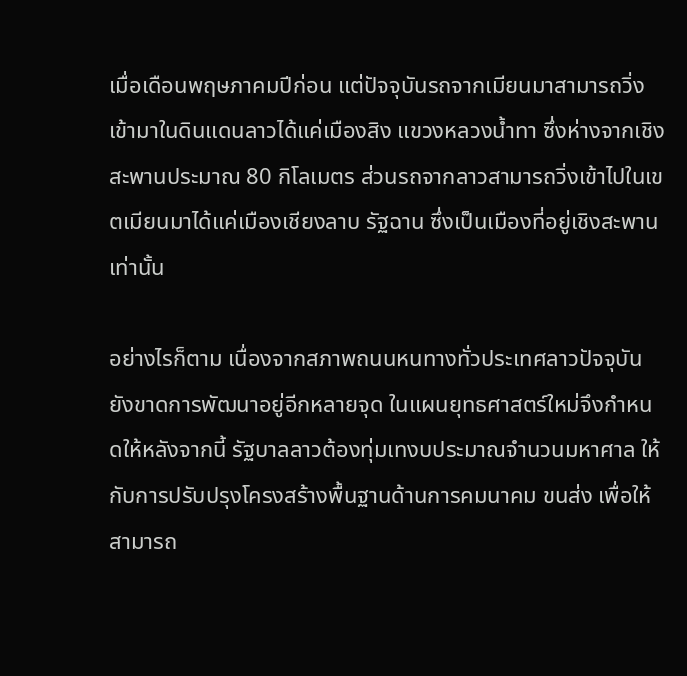เมื่อเดือนพฤษภาคมปีก่อน แต่ปัจจุบันรถจากเมียนมาสามารถวิ่งเข้ามาในดินแดนลาวได้แค่เมืองสิง แขวงหลวงน้ำทา ซึ่งห่างจากเชิงสะพานประมาณ 80 กิโลเมตร ส่วนรถจากลาวสามารถวิ่งเข้าไปในเขตเมียนมาได้แค่เมืองเชียงลาบ รัฐฉาน ซึ่งเป็นเมืองที่อยู่เชิงสะพานเท่านั้น

อย่างไรก็ตาม เนื่องจากสภาพถนนหนทางทั่วประเทศลาวปัจจุบันยังขาดการพัฒนาอยู่อีกหลายจุด ในแผนยุทธศาสตร์ใหม่จึงกำหนดให้หลังจากนี้ รัฐบาลลาวต้องทุ่มเทงบประมาณจำนวนมหาศาล ให้กับการปรับปรุงโครงสร้างพื้นฐานด้านการคมนาคม ขนส่ง เพื่อให้สามารถ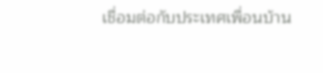เชื่อมต่อกับประเทศเพื่อนบ้าน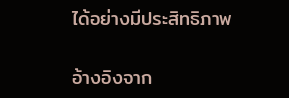ได้อย่างมีประสิทธิภาพ


อ้างอิงจาก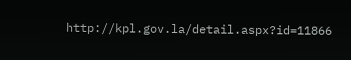http://kpl.gov.la/detail.aspx?id=11866